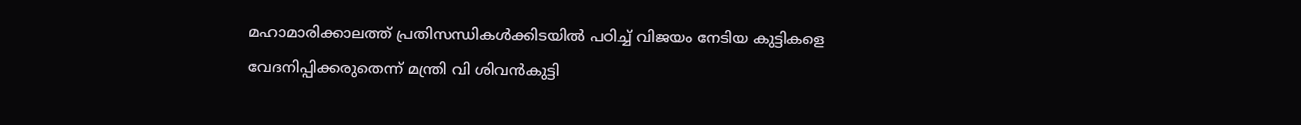മഹാമാരിക്കാലത്ത് പ്രതിസന്ധികള്‍ക്കിടയില്‍ പഠിച്ച് വിജയം നേടിയ കുട്ടികളെ വേദനിപ്പിക്കരുതെന്ന് മന്ത്രി വി ശിവന്‍കുട്ടി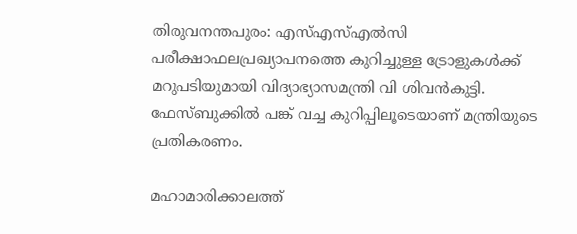തിരുവനന്തപുരം: എസ്എസ്എല്‍സി പരീക്ഷാഫലപ്രഖ്യാപനത്തെ കുറിച്ചുള്ള ട്രോളുകള്‍ക്ക് മറുപടിയുമായി വിദ്യാഭ്യാസമന്ത്രി വി ശിവന്‍കുട്ടി. ഫേസ്ബുക്കില്‍ പങ്ക് വച്ച കുറിപ്പിലൂടെയാണ് മന്ത്രിയുടെ പ്രതികരണം.

മഹാമാരിക്കാലത്ത്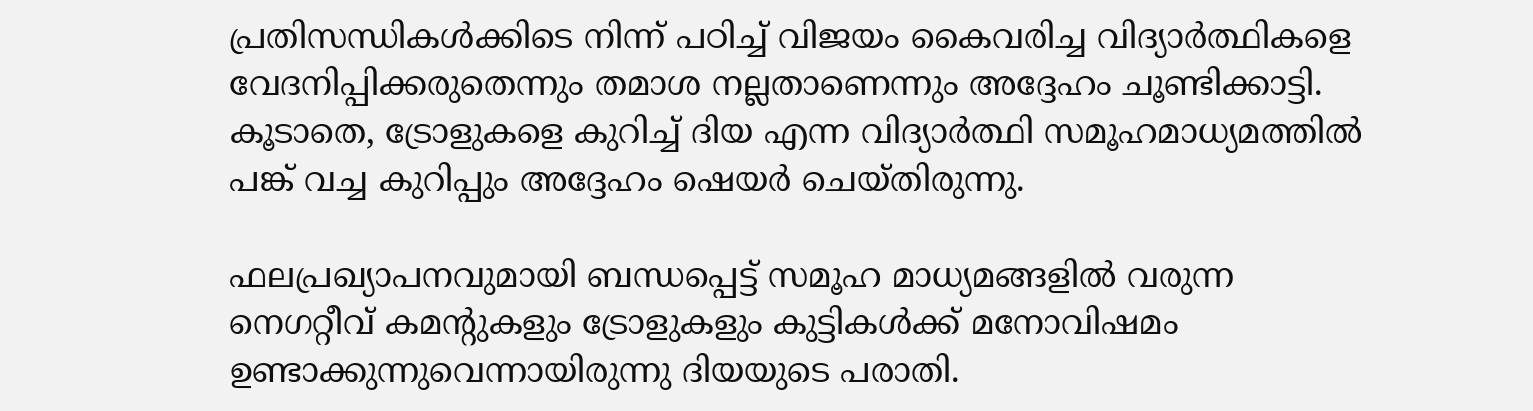പ്രതിസന്ധികള്‍ക്കിടെ നിന്ന് പഠിച്ച് വിജയം കൈവരിച്ച വിദ്യാര്‍ത്ഥികളെ വേദനിപ്പിക്കരുതെന്നും തമാശ നല്ലതാണെന്നും അദ്ദേഹം ചൂണ്ടിക്കാട്ടി. കൂടാതെ, ട്രോളുകളെ കുറിച്ച് ദിയ എന്ന വിദ്യാര്‍ത്ഥി സമൂഹമാധ്യമത്തില്‍ പങ്ക് വച്ച കുറിപ്പും അദ്ദേഹം ഷെയര്‍ ചെയ്തിരുന്നു.

ഫലപ്രഖ്യാപനവുമായി ബന്ധപ്പെട്ട് സമൂഹ മാധ്യമങ്ങളില്‍ വരുന്ന നെഗറ്റീവ് കമന്റുകളും ട്രോളുകളും കുട്ടികള്‍ക്ക് മനോവിഷമം ഉണ്ടാക്കുന്നുവെന്നായിരുന്നു ദിയയുടെ പരാതി.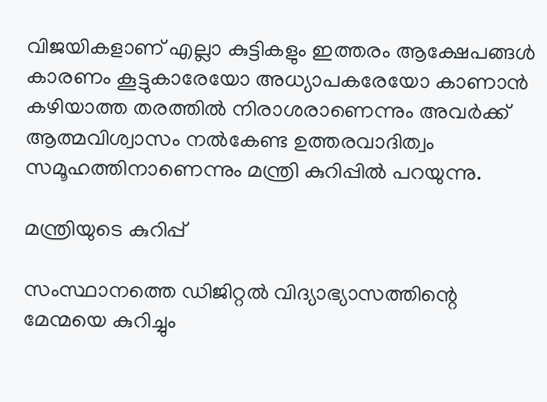വിജയികളാണ് എല്ലാ കുട്ടികളും ഇത്തരം ആക്ഷേപങ്ങള്‍ കാരണം കൂട്ടുകാരേയോ അധ്യാപകരേയോ കാണാന്‍ കഴിയാത്ത തരത്തില്‍ നിരാശരാണെന്നും അവര്‍ക്ക് ആത്മവിശ്വാസം നല്‍കേണ്ട ഉത്തരവാദിത്വം സമൂഹത്തിനാണെന്നും മന്ത്രി കുറിപ്പില്‍ പറയുന്നു.

മന്ത്രിയുടെ കുറിപ്പ്

സംസ്ഥാനത്തെ ഡിജിറ്റല്‍ വിദ്യാഭ്യാസത്തിന്റെ മേന്മയെ കുറിച്ചും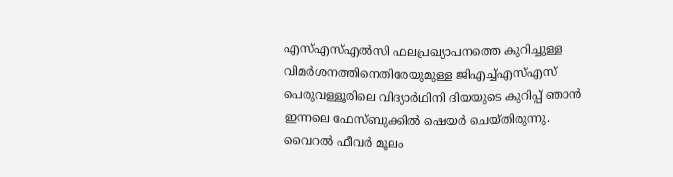എസ്എസ്എല്‍സി ഫലപ്രഖ്യാപനത്തെ കുറിച്ചുള്ള വിമര്‍ശനത്തിനെതിരേയുമുള്ള ജിഎച്ച്എസ്എസ് പെരുവള്ളൂരിലെ വിദ്യാര്‍ഥിനി ദിയയുടെ കുറിപ്പ് ഞാന്‍ ഇന്നലെ ഫേസ്ബുക്കില്‍ ഷെയര്‍ ചെയ്തിരുന്നു. വൈറല്‍ ഫീവര്‍ മൂലം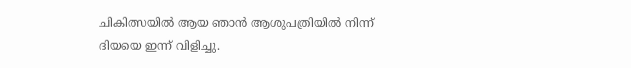ചികിത്സയില്‍ ആയ ഞാന്‍ ആശുപത്രിയില്‍ നിന്ന് ദിയയെ ഇന്ന് വിളിച്ചു.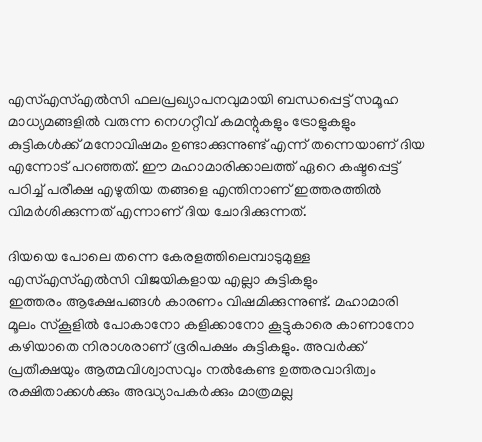എസ്എസ്എല്‍സി ഫലപ്രഖ്യാപനവുമായി ബന്ധപ്പെട്ട് സമൂഹ മാധ്യമങ്ങളില്‍ വരുന്ന നെഗറ്റീവ് കമന്റുകളും ട്രോളുകളും കുട്ടികള്‍ക്ക് മനോവിഷമം ഉണ്ടാക്കുന്നുണ്ട് എന്ന് തന്നെയാണ് ദിയ എന്നോട് പറഞ്ഞത്. ഈ മഹാമാരിക്കാലത്ത് ഏറെ കഷ്ടപ്പെട്ട് പഠിച്ച് പരീക്ഷ എഴുതിയ തങ്ങളെ എന്തിനാണ് ഇത്തരത്തില്‍ വിമര്‍ശിക്കുന്നത് എന്നാണ് ദിയ ചോദിക്കുന്നത്.

ദിയയെ പോലെ തന്നെ കേരളത്തിലെമ്പാടുമുള്ള എസ്എസ്എല്‍സി വിജയികളായ എല്ലാ കുട്ടികളും
ഇത്തരം ആക്ഷേപങ്ങള്‍ കാരണം വിഷമിക്കുന്നുണ്ട്. മഹാമാരി മൂലം സ്‌കൂളില്‍ പോകാനോ കളിക്കാനോ കൂട്ടുകാരെ കാണാനോ കഴിയാതെ നിരാശരാണ് ഭൂരിപക്ഷം കുട്ടികളും. അവര്‍ക്ക് പ്രതീക്ഷയും ആത്മവിശ്വാസവും നല്‍കേണ്ട ഉത്തരവാദിത്വം രക്ഷിതാക്കള്‍ക്കും അദ്ധ്യാപകര്‍ക്കും മാത്രമല്ല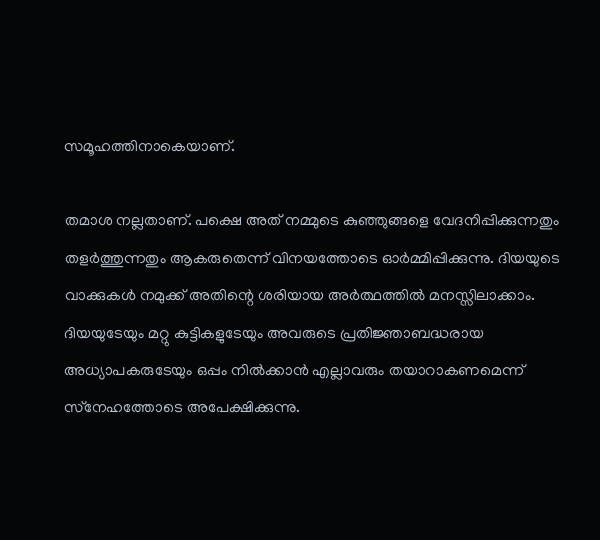സമൂഹത്തിനാകെയാണ്.

തമാശ നല്ലതാണ്. പക്ഷെ അത് നമ്മുടെ കുഞ്ഞുങ്ങളെ വേദനിപ്പിക്കുന്നതും തളര്‍ത്തുന്നതും ആകരുതെന്ന് വിനയത്തോടെ ഓര്‍മ്മിപ്പിക്കുന്നു. ദിയയുടെ വാക്കുകള്‍ നമുക്ക് അതിന്റെ ശരിയായ അര്‍ത്ഥത്തില്‍ മനസ്സിലാക്കാം. ദിയയുടേയും മറ്റു കുട്ടികളുടേയും അവരുടെ പ്രതിജ്ഞാബദ്ധരായ അധ്യാപകരുടേയും ഒപ്പം നില്‍ക്കാന്‍ എല്ലാവരും തയാറാകണമെന്ന് സ്‌നേഹത്തോടെ അപേക്ഷിക്കുന്നു.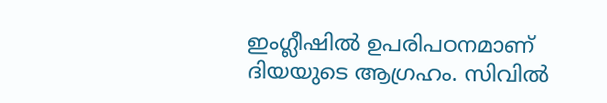ഇംഗ്ലീഷില്‍ ഉപരിപഠനമാണ് ദിയയുടെ ആഗ്രഹം. സിവില്‍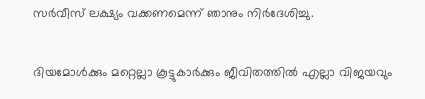സര്‍വീസ് ലക്ഷ്യം വക്കണമെന്ന് ഞാനും നിര്‍ദേശിച്ചു.

ദിയമോള്‍ക്കും മറ്റെല്ലാ കൂട്ടുകാര്‍ക്കും ജീവിതത്തില്‍ എല്ലാ വിജയവും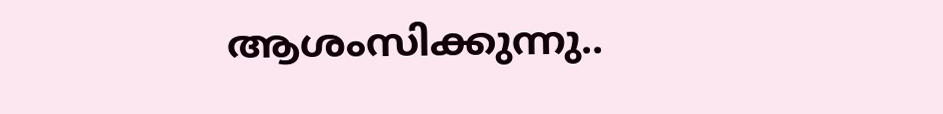ആശംസിക്കുന്നു..